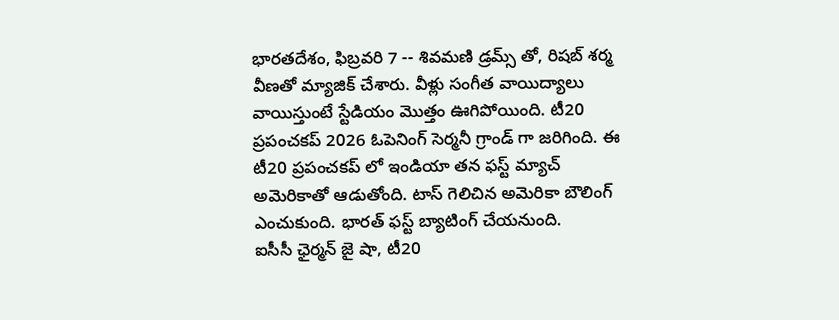భారతదేశం, ఫిబ్రవరి 7 -- శివమణి డ్రమ్స్ తో, రిషబ్ శర్మ వీణతో మ్యాజిక్ చేశారు. వీళ్లు సంగీత వాయిద్యాలు వాయిస్తుంటే స్టేడియం మొత్తం ఊగిపోయింది. టీ20 ప్రపంచకప్ 2026 ఓపెనింగ్ సెర్మనీ గ్రాండ్ గా జరిగింది. ఈ టీ20 ప్రపంచకప్ లో ఇండియా తన ఫస్ట్ మ్యాచ్ అమెరికాతో ఆడుతోంది. టాస్ గెలిచిన అమెరికా బౌలింగ్ ఎంచుకుంది. భారత్ ఫస్ట్ బ్యాటింగ్ చేయనుంది.
ఐసీసీ ఛైర్మన్ జై షా, టీ20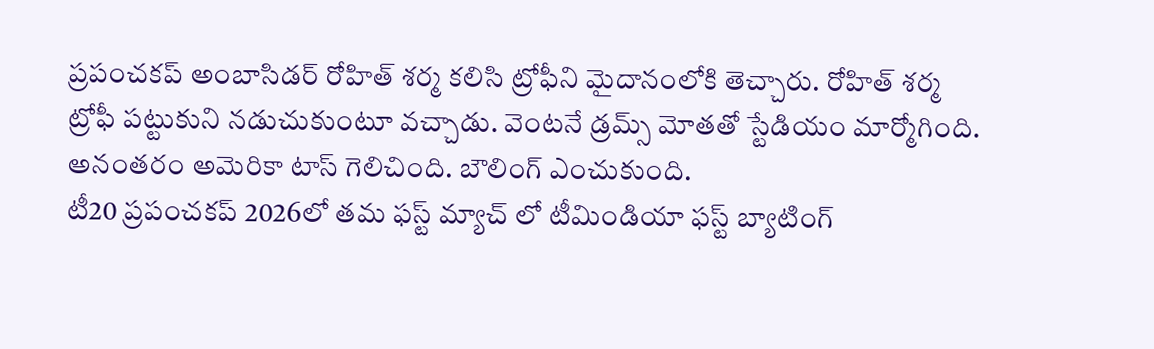ప్రపంచకప్ అంబాసిడర్ రోహిత్ శర్మ కలిసి ట్రోఫీని మైదానంలోకి తెచ్చారు. రోహిత్ శర్మ ట్రోఫీ పట్టుకుని నడుచుకుంటూ వచ్చాడు. వెంటనే డ్రమ్స్ మోతతో స్టేడియం మార్మోగింది. అనంతరం అమెరికా టాస్ గెలిచింది. బౌలింగ్ ఎంచుకుంది.
టీ20 ప్రపంచకప్ 2026లో తమ ఫస్ట్ మ్యాచ్ లో టీమిండియా ఫస్ట్ బ్యాటింగ్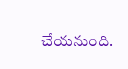చేయనుంది.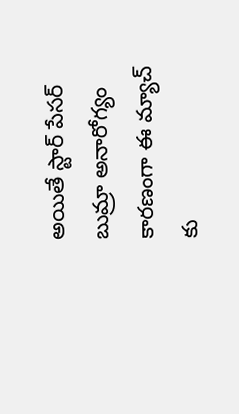అయితే స్టార్ పేసర్ బుమ్రా అనారోగ్యం కారణంగా ఈ మ్యాచ్ కు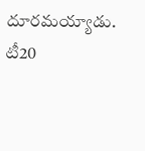దూరమయ్యాడు.
టీ20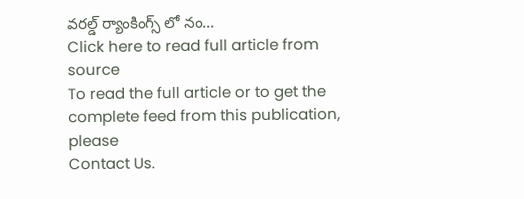వరల్డ్ ర్యాంకింగ్స్ లో నం...
Click here to read full article from source
To read the full article or to get the complete feed from this publication, please
Contact Us.